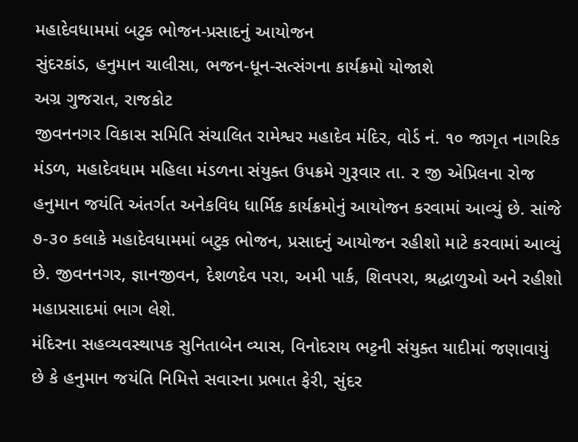મહાદેવધામમાં બટુક ભોજન-પ્રસાદનું આયોજન
સુંદરકાંડ, હનુમાન ચાલીસા, ભજન-ધૂન-સત્સંગના કાર્યક્રમો યોજાશે
અગ્ર ગુજરાત, રાજકોટ
જીવનનગર વિકાસ સમિતિ સંચાલિત રામેશ્વર મહાદેવ મંદિર, વોર્ડ નં. ૧૦ જાગૃત નાગરિક મંડળ, મહાદેવધામ મહિલા મંડળના સંયુક્ત ઉપક્રમે ગુરૂવાર તા. ૨ જી એપ્રિલના રોજ હનુમાન જયંતિ અંતર્ગત અનેકવિધ ધાર્મિક કાર્યક્રમોનું આયોજન કરવામાં આવ્યું છે. સાંજે ૭-૩૦ કલાકે મહાદેવધામમાં બટુક ભોજન, પ્રસાદનું આયોજન રહીશો માટે કરવામાં આવ્યું છે. જીવનનગર, જ્ઞાનજીવન, દેશળદેવ પરા, અમી પાર્ક, શિવપરા, શ્રદ્ધાળુઓ અને રહીશો મહાપ્રસાદમાં ભાગ લેશે.
મંદિરના સહવ્યવસ્થાપક સુનિતાબેન વ્યાસ, વિનોદરાય ભટ્ટની સંયુક્ત યાદીમાં જણાવાયું છે કે હનુમાન જયંતિ નિમિત્તે સવારના પ્રભાત ફેરી, સુંદર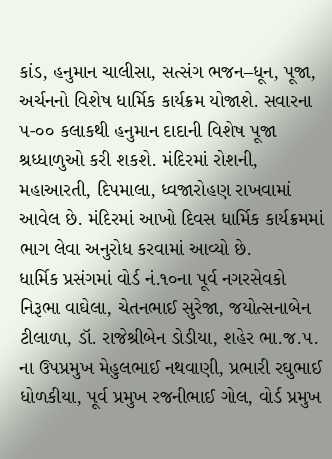કાંડ, હનુમાન ચાલીસા, સત્સંગ ભજન–ધૂન, પૂજા, અર્ચનનો વિશેષ ધાર્મિક કાર્યક્રમ યોજાશે. સવારના ૫-૦૦ કલાકથી હનુમાન દાદાની વિશેષ પૂજા શ્રધ્ધાળુઓ કરી શકશે. મંદિરમાં રોશની, મહાઆરતી, દિપમાલા, ધ્વજારોહણ રાખવામાં આવેલ છે. મંદિરમાં આખો દિવસ ધાર્મિક કાર્યક્રમમાં ભાગ લેવા અનુરોધ કરવામાં આવ્યો છે.
ધાર્મિક પ્રસંગમાં વોર્ડ નં.૧૦ના પૂર્વ નગરસેવકો નિરૂભા વાઘેલા, ચેતનભાઈ સુરેજા, જયોત્સનાબેન ટીલાળા, ડૉ. રાજેશ્રીબેન ડોડીયા, શહેર ભા.જ.૫. ના ઉપપ્રમુખ મેહુલભાઈ નથવાણી, પ્રભારી રઘુભાઈ ધોળકીયા, પૂર્વ પ્રમુખ રજનીભાઈ ગોલ, વોર્ડ પ્રમુખ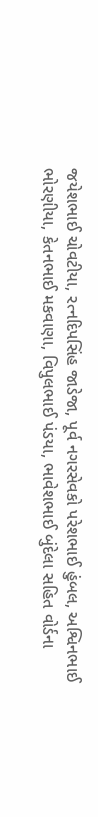જયેશભાઈ ચોવટીયા, રત્નદિપસિંહ જાડેજા, પૂર્વ નગરસેવકો પરેશભાઈ હુંબલ, અશ્વિનભાઈ ભોરણીયા, કેતનભાઈ મકવાણા, વિપુલભાઈ પંડયા, ભાવેશભાઈ બુંદેલા સહિત વોર્ડના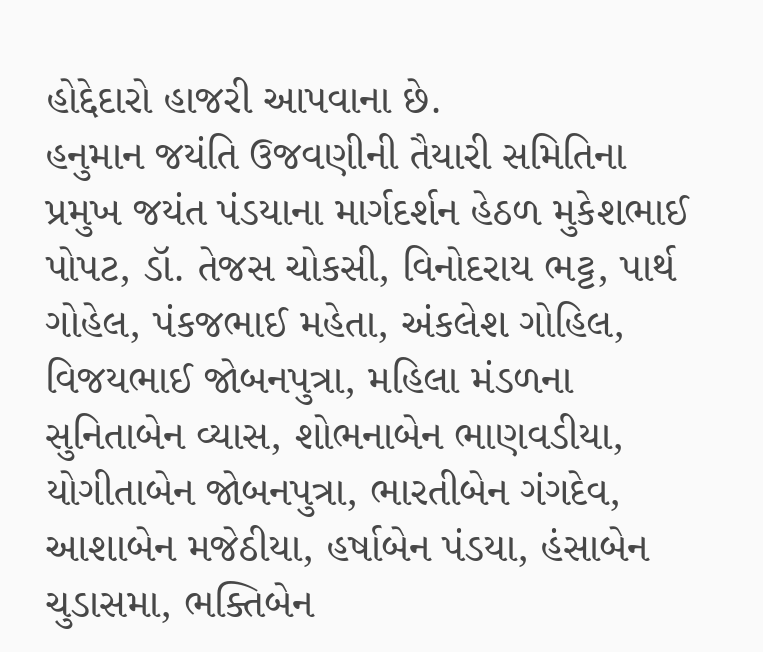હોદ્દેદારો હાજરી આપવાના છે.
હનુમાન જયંતિ ઉજવણીની તૈયારી સમિતિના પ્રમુખ જયંત પંડયાના માર્ગદર્શન હેઠળ મુકેશભાઈ પોપટ, ડૉ. તેજસ ચોકસી, વિનોદરાય ભટ્ટ, પાર્થ ગોહેલ, પંકજભાઈ મહેતા, અંકલેશ ગોહિલ, વિજયભાઈ જોબનપુત્રા, મહિલા મંડળના સુનિતાબેન વ્યાસ, શોભનાબેન ભાણવડીયા, યોગીતાબેન જોબનપુત્રા, ભારતીબેન ગંગદેવ, આશાબેન મજેઠીયા, હર્ષાબેન પંડયા, હંસાબેન ચુડાસમા, ભક્તિબેન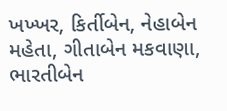ખખ્ખર, કિર્તીબેન, નેહાબેન મહેતા, ગીતાબેન મકવાણા, ભારતીબેન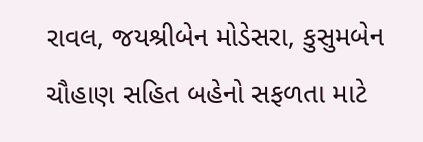રાવલ, જયશ્રીબેન મોડેસરા, કુસુમબેન ચૌહાણ સહિત બહેનો સફળતા માટે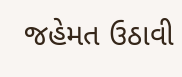જહેમત ઉઠાવી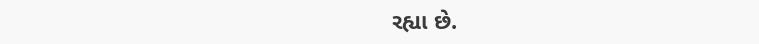રહ્યા છે.